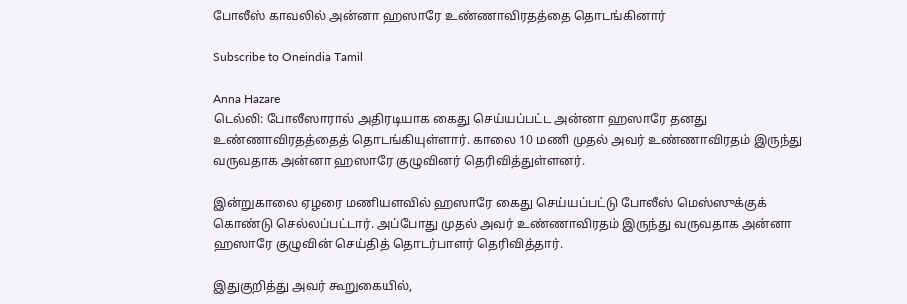போலீஸ் காவலில் அன்னா ஹஸாரே உண்ணாவிரதத்தை தொடங்கினார்

Subscribe to Oneindia Tamil

Anna Hazare
டெல்லி: போலீஸாரால் அதிரடியாக கைது செய்யப்பட்ட அன்னா ஹஸாரே தனது உண்ணாவிரதத்தைத் தொடங்கியுள்ளார். காலை 10 மணி முதல் அவர் உண்ணாவிரதம் இருந்து வருவதாக அன்னா ஹஸாரே குழுவினர் தெரிவித்துள்ளனர்.

இன்றுகாலை ஏழரை மணியளவில் ஹஸாரே கைது செய்யப்பட்டு போலீஸ் மெஸ்ஸுக்குக் கொண்டு செல்லப்பட்டார். அப்போது முதல் அவர் உண்ணாவிரதம் இருந்து வருவதாக அன்னா ஹஸாரே குழுவின் செய்தித் தொடர்பாளர் தெரிவித்தார்.

இதுகுறித்து அவர் கூறுகையில்,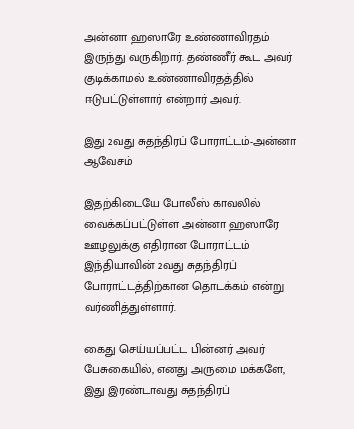அன்னா ஹஸாரே உண்ணாவிரதம் இருந்து வருகிறார். தண்ணீர் கூட அவர் குடிக்காமல் உண்ணாவிரதத்தில் ஈடுபட்டுள்ளார் என்றார் அவர்.

இது 2வது சுதந்திரப் போராட்டம்-அன்னா ஆவேசம்

இதற்கிடையே போலீஸ் காவலில் வைக்கப்பட்டுள்ள அன்னா ஹஸாரே ஊழலுக்கு எதிரான போராட்டம் இந்தியாவின் 2வது சுதந்திரப் போராட்டத்திற்கான தொடக்கம் என்று வர்ணித்துள்ளார்.

கைது செய்யப்பட்ட பின்னர் அவர் பேசுகையில், எனது அருமை மக்களே, இது இரண்டாவது சுதந்திரப்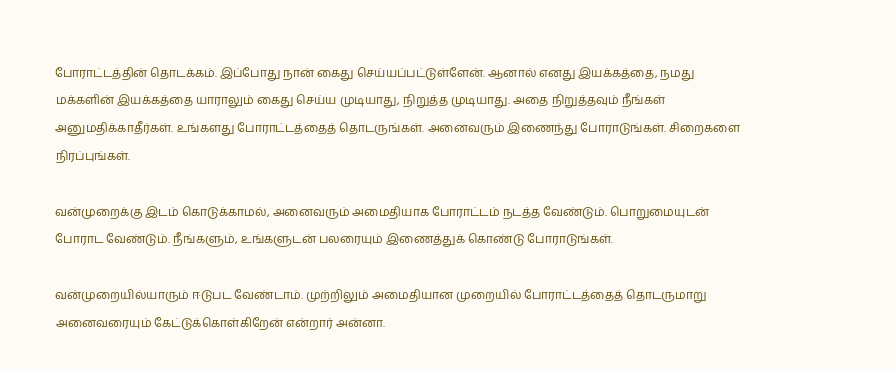போராட்டத்தின் தொடக்கம். இப்போது நான் கைது செய்யப்பட்டுள்ளேன். ஆனால் எனது இயக்கத்தை, நமது மக்களின் இயக்கத்தை யாராலும் கைது செய்ய முடியாது, நிறுத்த முடியாது. அதை நிறுத்தவும் நீங்கள் அனுமதிக்காதீர்கள். உங்களது போராட்டத்தைத் தொடருங்கள். அனைவரும் இணைந்து போராடுங்கள். சிறைகளை நிரப்புங்கள்.

வன்முறைக்கு இடம் கொடுக்காமல், அனைவரும் அமைதியாக போராட்டம் நடத்த வேண்டும். பொறுமையுடன் போராட வேண்டும். நீங்களும், உங்களுடன் பலரையும் இணைத்துக் கொண்டு போராடுங்கள்.

வன்முறையில்யாரும் ஈடுபட வேண்டாம். முற்றிலும் அமைதியான முறையில் போராட்டத்தைத் தொடருமாறு அனைவரையும் கேட்டுக்கொள்கிறேன் என்றார் அன்னா.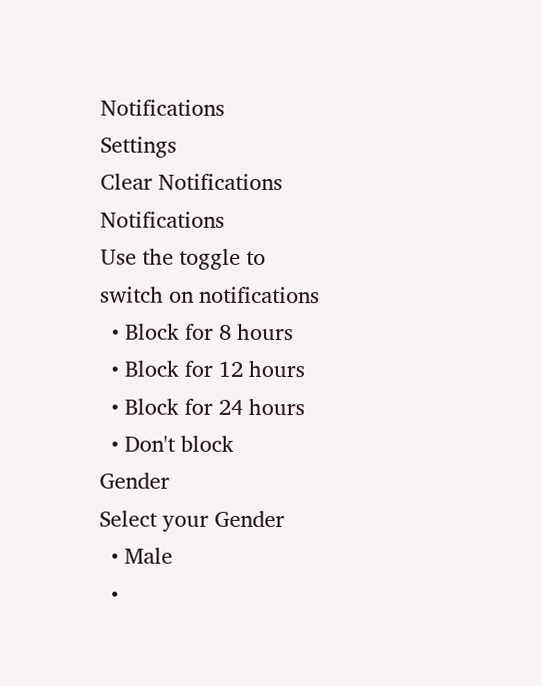Notifications
Settings
Clear Notifications
Notifications
Use the toggle to switch on notifications
  • Block for 8 hours
  • Block for 12 hours
  • Block for 24 hours
  • Don't block
Gender
Select your Gender
  • Male
  •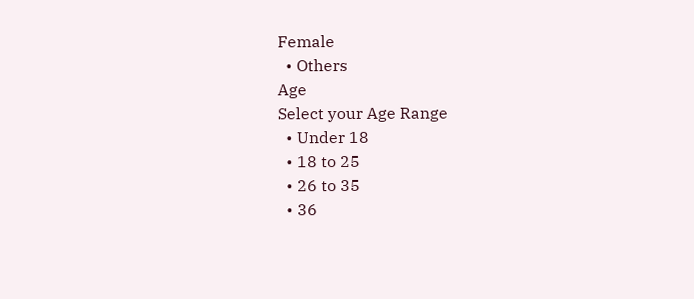Female
  • Others
Age
Select your Age Range
  • Under 18
  • 18 to 25
  • 26 to 35
  • 36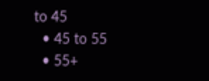to 45
  • 45 to 55
  • 55+